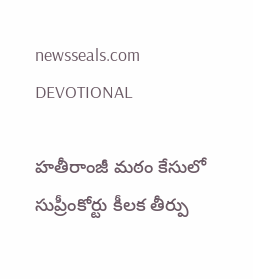newsseals.com
DEVOTIONAL

హ‌తీరాంజీ మ‌ఠం కేసులో సుప్రీంకోర్టు కీల‌క తీర్పు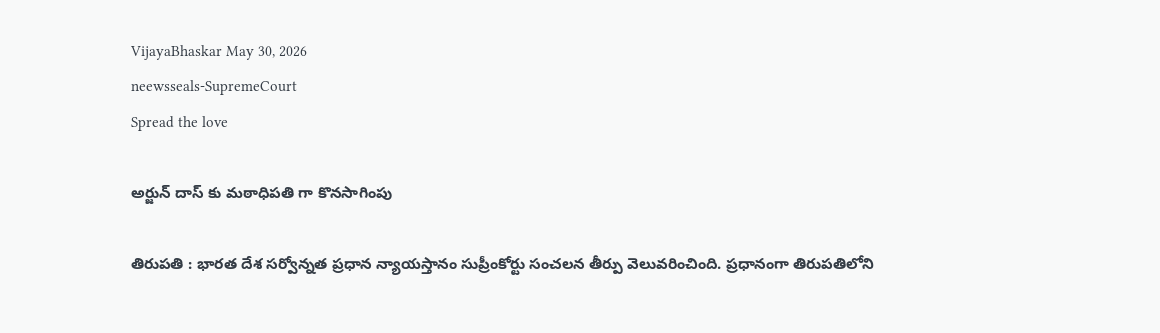VijayaBhaskar May 30, 2026
neewsseals-SupremeCourt
Spread the love

అర్జున్ దాస్ కు మ‌ఠాధిప‌తి గా కొన‌సాగింపు

తిరుప‌తి : భార‌త దేశ స‌ర్వోన్న‌త ప్ర‌ధాన న్యాయ‌స్తానం సుప్రీంకోర్టు సంచ‌ల‌న తీర్పు వెలువ‌రించింది. ప్ర‌ధానంగా తిరుప‌తిలోని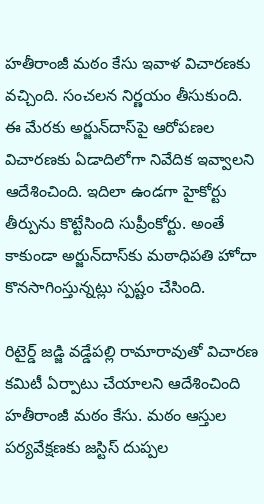హ‌తీరాంజీ మ‌ఠం కేసు ఇవాళ విచార‌ణ‌కు వ‌చ్చింది. సంచ‌ల‌న నిర్ణ‌యం తీసుకుంది. ఈ మేర‌కు అర్జున్‌దాస్‌పై ఆరోపణల విచారణకు ఏడాదిలోగా నివేదిక ఇవ్వాలని ఆదేశించింది. ఇదిలా ఉండ‌గా హైకోర్టు తీర్పును కొట్టేసింది సుప్రీంకోర్టు. అంతే కాకుండా అర్జున్‌దాస్‌కు మఠాధిపతి హోదా కొనసాగింస్తున్న‌ట్లు స్ప‌ష్టం చేసింది.

రిటైర్డ్ జడ్జి వడ్డేపల్లి రామారావుతో విచారణ కమిటీ ఏర్పాటు చేయాల‌ని ఆదేశించింది హ‌తీరాంజీ మ‌ఠం కేసు. మఠం ఆస్తుల పర్యవేక్షణకు జస్టిస్ దుప్పల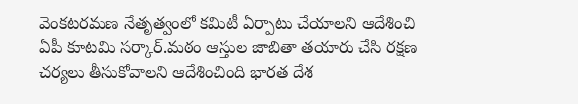వెంకటరమణ నేతృత్వంలో కమిటీ ఏర్పాటు చేయాల‌ని ఆదేశించి ఏపీ కూట‌మి స‌ర్కార్.మఠం ఆస్తుల జాబితా తయారు చేసి రక్షణ చర్యలు తీసుకోవాలని ఆదేశించింది భార‌త దేశ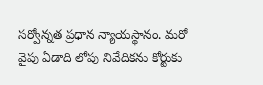స‌ర్వోన్న‌త ప్ర‌ధాన న్యాయ‌స్థానం. మ‌రో వైపు ఏడాది లోపు నివేదికను కోర్టుకు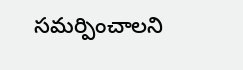సమర్పించాలని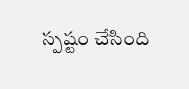స్పష్టం చేసింది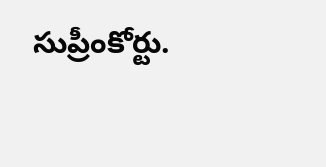సుప్రీంకోర్టు.